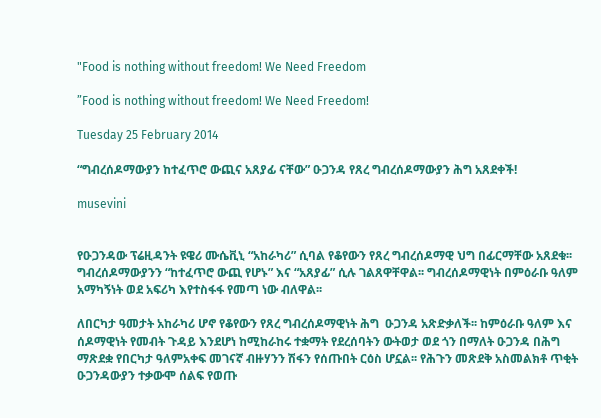"Food is nothing without freedom! We Need Freedom

”Food is nothing without freedom! We Need Freedom!

Tuesday 25 February 2014

“ግብረሰዶማውያን ከተፈጥሮ ውጪና አጸያፊ ናቸው” ዑጋንዳ የጸረ ግብረሰዶማውያን ሕግ አጸደቀች!

musevini


የዑጋንዳው ፕሬዚዳንት ዩዌሪ ሙሴቪኒ “አከራካሪ” ሲባል የቆየውን የጸረ ግብረሰዶማዊ ህግ በፊርማቸው አጸደቁ፡፡ ግብረሰዶማውያንን “ከተፈጥሮ ውጪ የሆኑ” እና “አጸያፊ” ሲሉ ገልጸዋቸዋል፡፡ ግብረሰዶማዊነት በምዕራቡ ዓለም አማካኝነት ወደ አፍሪካ እየተስፋፋ የመጣ ነው ብለዋል፡፡

ለበርካታ ዓመታት አከራካሪ ሆኖ የቆየውን የጸረ ግብረሰዶማዊነት ሕግ  ዑጋንዳ አጽድቃለች፡፡ ከምዕራቡ ዓለም እና ሰዶማዊነት የመብት ጉዳይ እንደሆነ ከሚከራከሩ ተቋማት የደረሰባትን ውትወታ ወደ ጎን በማለት ዑጋንዳ በሕግ ማጽደቋ የበርካታ ዓለምአቀፍ መገናኛ ብዙሃንን ሽፋን የሰጡበት ርዕስ ሆኗል፡፡ የሕጉን መጽደቅ አስመልክቶ ጥቂት ዑጋንዳውያን ተቃውሞ ሰልፍ የወጡ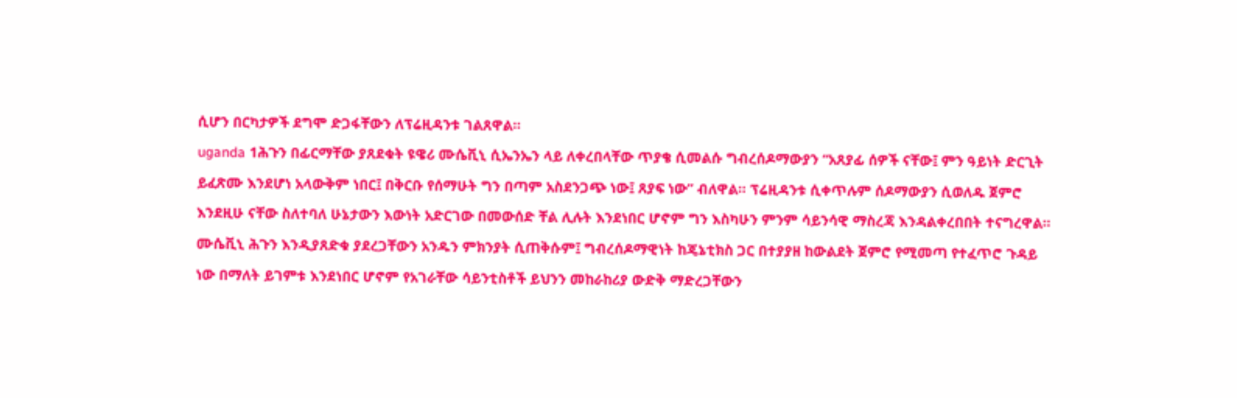ሲሆን በርካታዎች ደግሞ ድጋፋቸውን ለፕሬዚዳንቱ ገልጸዋል፡፡
uganda 1ሕጉን በፊርማቸው ያጸደቁት ዩዌሪ ሙሴቪኒ ሲኤንኤን ላይ ለቀረበላቸው ጥያቄ ሲመልሱ ግብረሰዶማውያን “አጸያፊ ሰዎች ናቸው፤ ምን ዓይነት ድርጊት ይፈጽሙ እንደሆነ አላውቅም ነበር፤ በቅርቡ የሰማሁት ግን በጣም አስደንጋጭ ነው፤ ጸያፍ ነው” ብለዋል፡፡ ፕሬዚዳንቱ ሲቀጥሉም ሰዶማውያን ሲወለዱ ጀምሮ እንደዚሁ ናቸው ስለተባለ ሁኔታውን እውነት አድርገው በመውሰድ ቸል ሊሉት እንደነበር ሆኖም ግን እስካሁን ምንም ሳይንሳዊ ማስረጃ እንዳልቀረበበት ተናግረዋል፡፡
ሙሴቪኒ ሕጉን እንዲያጸድቁ ያደረጋቸውን አንዱን ምክንያት ሲጠቅሱም፤ ግብረሰዶማዊነት ከጄኔቲክስ ጋር በተያያዘ ከውልደት ጀምሮ የሚመጣ የተፈጥሮ ጉዳይ ነው በማለት ይገምቱ እንደነበር ሆኖም የአገራቸው ሳይንቲስቶች ይህንን መከራከሪያ ውድቅ ማድረጋቸውን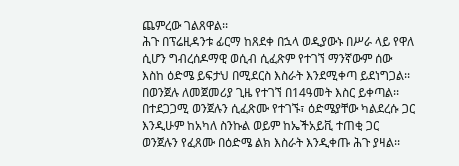ጨምረው ገልጸዋል፡፡
ሕጉ በፕሬዚዳንቱ ፊርማ ከጸደቀ በኋላ ወዲያውኑ በሥራ ላይ የዋለ ሲሆን ግብረሰዶማዊ ወሲብ ሲፈጽም የተገኘ ማንኛውም ሰው እስከ ዕድሜ ይፍታህ በሚደርስ እስራት እንደሚቀጣ ይደነግጋል፡፡ በወንጀሉ ለመጀመሪያ ጊዜ የተገኘ በ14ዓመት እስር ይቀጣል፡፡ በተደጋጋሚ ወንጀሉን ሲፈጽሙ የተገኙ፣ ዕድሜያቸው ካልደረሱ ጋር እንዲሁም ከአካለ ስንኩል ወይም ከኤችአይቪ ተጠቂ ጋር ወንጀሉን የፈጸሙ በዕድሜ ልክ እስራት እንዲቀጡ ሕጉ ያዛል፡፡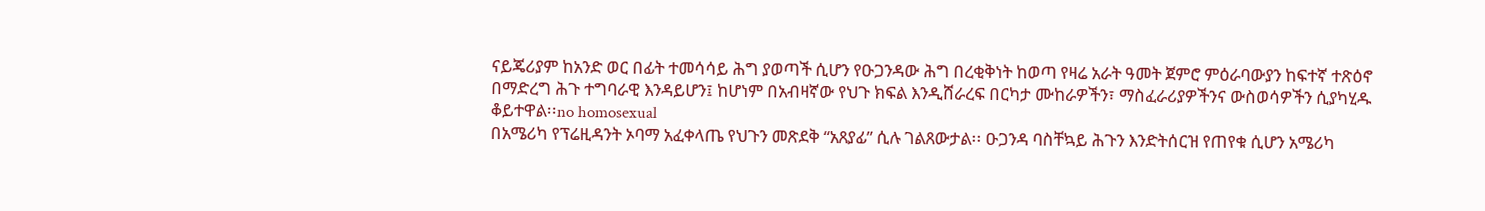ናይጄሪያም ከአንድ ወር በፊት ተመሳሳይ ሕግ ያወጣች ሲሆን የዑጋንዳው ሕግ በረቂቅነት ከወጣ የዛሬ አራት ዓመት ጀምሮ ምዕራባውያን ከፍተኛ ተጽዕኖ በማድረግ ሕጉ ተግባራዊ እንዳይሆን፤ ከሆነም በአብዛኛው የህጉ ክፍል እንዲሸራረፍ በርካታ ሙከራዎችን፣ ማስፈራሪያዎችንና ውስወሳዎችን ሲያካሂዱ ቆይተዋል፡፡no homosexual
በአሜሪካ የፕሬዚዳንት ኦባማ አፈቀላጤ የህጉን መጽደቅ “አጸያፊ” ሲሉ ገልጸውታል፡፡ ዑጋንዳ ባስቸኳይ ሕጉን እንድትሰርዝ የጠየቁ ሲሆን አሜሪካ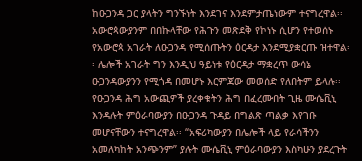ከዑጋንዳ ጋር ያላትን ግንኙነት እንደገና እንደምታጤነውም ተናግረዋል፡፡ አውሮጳውያንም በበኩላቸው የሕጉን መጽደቅ የኮነኑ ሲሆን የተወሰኑ የአውሮጳ አገራት ለዑጋንዳ የሚሰጡትን ዕርዳታ እንደሚያቋርጡ ዝተዋል፡፡ ሌሎች አገራት ግን እንዲህ ዓይነቱ የዕርዳታ ማቋረጥ ውሳኔ ዑጋንዳውያንን የሚጎዳ በመሆኑ እርምጃው መወሰድ የለበትም ይላሉ፡፡
የዑጋንዳ ሕግ አውጪዎች ያረቀቁትን ሕግ በፈረሙበት ጊዜ ሙሴቪኒ እንዳሉት ምዕራባውያን በዑጋንዳ ጉዳይ በግልጽ ጣልቃ እየገቡ መሆናቸውን ተናግረዋል፡፡ “አፍሪካውያን በሌሎች ላይ የራሳችንን አመለካከት አንጭንም” ያሉት ሙሴቪኒ ምዕራባውያን እስካሁን ያደረጉት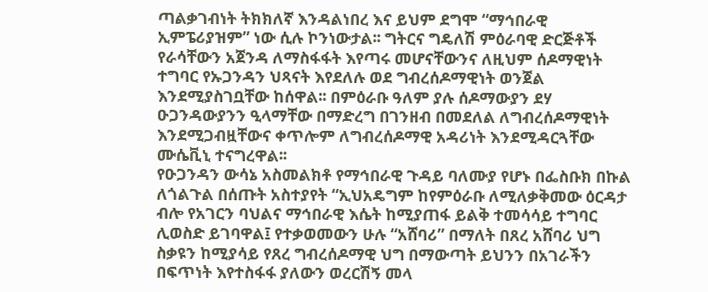ጣልቃገብነት ትክክለኛ እንዳልነበረ እና ይህም ደግሞ “ማኅበራዊ ኢምፔሪያዝም” ነው ሲሉ ኮንነውታል፡፡ ግትርና ግዴለሽ ምዕራባዊ ድርጅቶች የራሳቸውን አጀንዳ ለማስፋፋት እየጣሩ መሆናቸውንና ለዚህም ሰዶማዊነት ተግባር የኡጋንዳን ህጻናት እየደለሉ ወደ ግብረሰዶማዊነት ወንጀል እንደሚያስገቧቸው ከሰዋል፡፡ በምዕራቡ ዓለም ያሉ ሰዶማውያን ደሃ ዑጋንዳውያንን ዒላማቸው በማድረግ በገንዘብ በመደለል ለግብረሰዶማዊነት እንደሚጋብዟቸውና ቀጥሎም ለግብረሰዶማዊ አዳሪነት እንደሚዳርጓቸው ሙሴቪኒ ተናግረዋል፡፡
የዑጋንዳን ውሳኔ አስመልክቶ የማኅበራዊ ጉዳይ ባለሙያ የሆኑ በፌስቡክ በኩል ለጎልጉል በሰጡት አስተያየት “ኢህአዴግም ከየምዕራቡ ለሚለቃቅመው ዕርዳታ ብሎ የአገርን ባህልና ማኅበራዊ እሴት ከሚያጠፋ ይልቅ ተመሳሳይ ተግባር ሊወስድ ይገባዋል፤ የተቃወመውን ሁሉ “አሸባሪ” በማለት በጸረ አሸባሪ ህግ ስቃዩን ከሚያሳይ የጸረ ግብረሰዶማዊ ህግ በማውጣት ይህንን በአገራችን በፍጥነት እየተስፋፋ ያለውን ወረርሽኝ መላ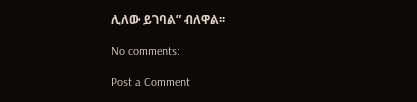ሊለው ይገባል” ብለዋል፡፡

No comments:

Post a Comment